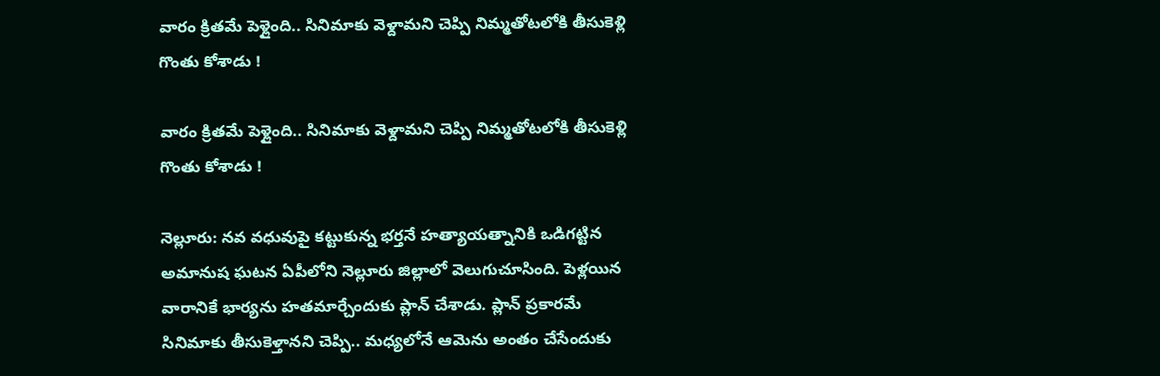వారం క్రితమే పెళ్లైంది.. సినిమాకు వెళ్దామని చెప్పి నిమ్మతోటలోకి తీసుకెళ్లి గొంతు కోశాడు !

వారం క్రితమే పెళ్లైంది.. సినిమాకు వెళ్దామని చెప్పి నిమ్మతోటలోకి తీసుకెళ్లి గొంతు కోశాడు !

నెల్లూరు: నవ వధువుపై కట్టుకున్న భర్తనే హత్యాయత్నానికి ఒడిగట్టిన అమానుష ఘటన ఏపీలోని నెల్లూరు జిల్లాలో వెలుగుచూసింది. పెళ్లయిన వారానికే భార్యను హతమార్చేందుకు ప్లాన్ చేశాడు. ప్లాన్ ప్రకారమే సినిమాకు తీసుకెళ్తానని చెప్పి.. మధ్యలోనే ఆమెను అంతం చేసేందుకు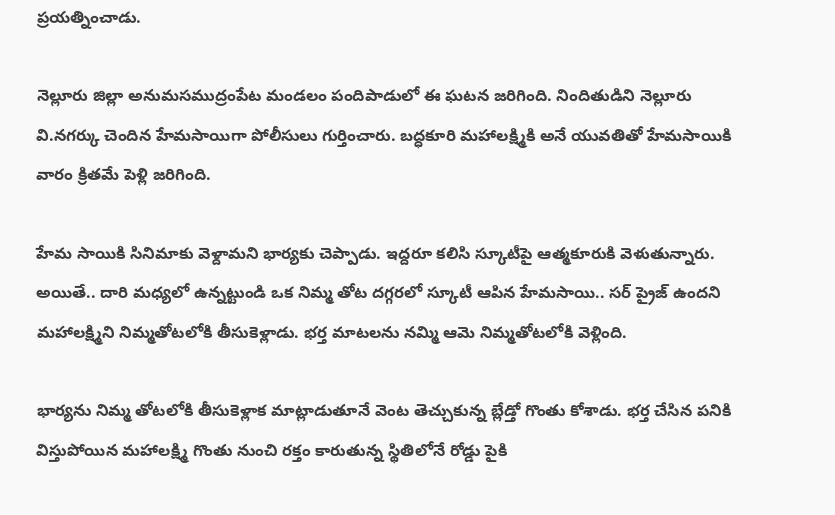ప్రయత్నించాడు.

నెల్లూరు జిల్లా అనుమసముద్రంపేట మండలం పందిపాడులో ఈ ఘటన జరిగింది. నిందితుడిని నెల్లూరు వి.నగర్కు చెందిన హేమసాయిగా పోలీసులు గుర్తించారు. బద్ధకూరి మహాలక్ష్మికి అనే యువతితో హేమసాయికి వారం క్రితమే పెళ్లి జరిగింది.

హేమ సాయికి సినిమాకు వెళ్దామని భార్యకు చెప్పాడు. ఇద్దరూ కలిసి స్కూటీపై ఆత్మకూరుకి వెళుతున్నారు. అయితే.. దారి మధ్యలో ఉన్నట్టుండి ఒక నిమ్మ తోట దగ్గరలో స్కూటీ ఆపిన హేమసాయి.. సర్ ప్రైజ్ ఉందని మహాలక్ష్మిని నిమ్మతోటలోకి తీసుకెళ్లాడు. భర్త మాటలను నమ్మి ఆమె నిమ్మతోటలోకి వెళ్లింది.

భార్యను నిమ్మ తోటలోకి తీసుకెళ్లాక మాట్లాడుతూనే వెంట తెచ్చుకున్న బ్లేడ్తో గొంతు కోశాడు. భర్త చేసిన పనికి విస్తుపోయిన మహాలక్ష్మి గొంతు నుంచి రక్తం కారుతున్న స్థితిలోనే రోడ్డు పైకి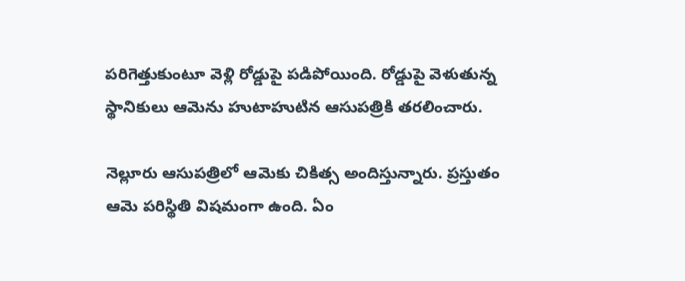పరిగెత్తుకుంటూ వెళ్లి రోడ్డుపై పడిపోయింది. రోడ్డుపై వెళుతున్న స్థానికులు ఆమెను హుటాహుటిన ఆసుపత్రికి తరలించారు.

నెల్లూరు ఆసుపత్రిలో ఆమెకు చికిత్స అందిస్తున్నారు. ప్రస్తుతం ఆమె పరిస్థితి విషమంగా ఉంది. ఏం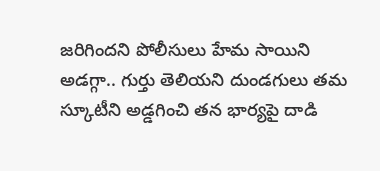జరిగిందని పోలీసులు హేమ సాయిని అడగ్గా.. గుర్తు తెలియని దుండగులు తమ స్కూటీని అడ్డగించి తన భార్యపై దాడి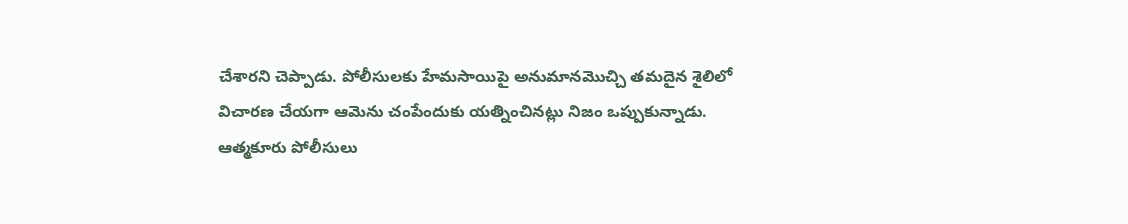చేశారని చెప్పాడు. పోలీసులకు హేమసాయిపై అనుమానమొచ్చి తమదైన శైలిలో విచారణ చేయగా ఆమెను చంపేందుకు యత్నించినట్లు నిజం ఒప్పుకున్నాడు. ఆత్మకూరు పోలీసులు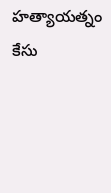హత్యాయత్నం కేసు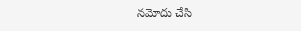నమోదు చేసి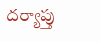దర్యాప్తు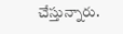చేస్తున్నారు.